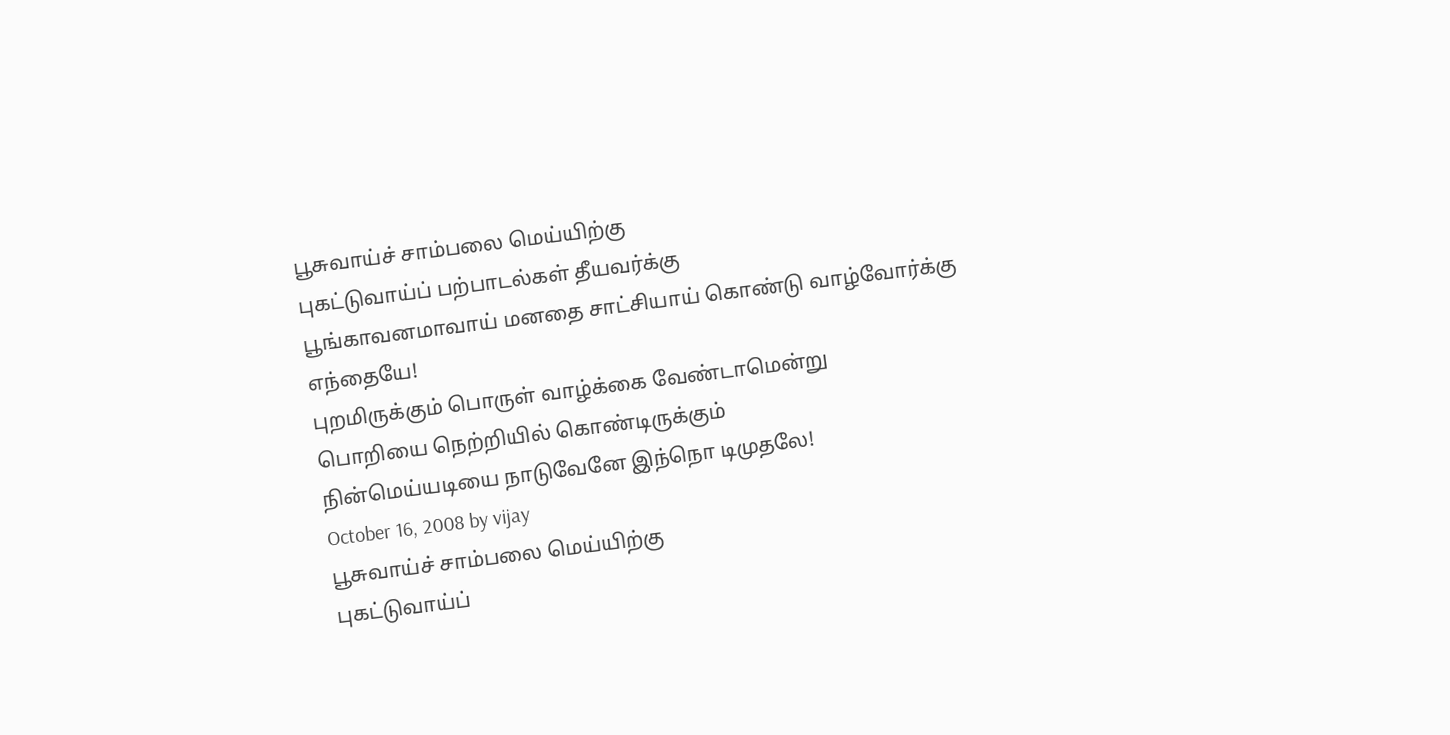பூசுவாய்ச் சாம்பலை மெய்யிற்கு
புகட்டுவாய்ப் பற்பாடல்கள் தீயவர்க்கு
பூங்காவனமாவாய் மனதை சாட்சியாய் கொண்டு வாழ்வோர்க்கு
எந்தையே!
புறமிருக்கும் பொருள் வாழ்க்கை வேண்டாமென்று
பொறியை நெற்றியில் கொண்டிருக்கும்
நின்மெய்யடியை நாடுவேனே இந்நொ டிமுதலே!
October 16, 2008 by vijay
பூசுவாய்ச் சாம்பலை மெய்யிற்கு
புகட்டுவாய்ப்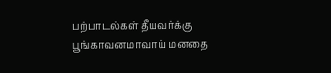பற்பாடல்கள் தீயவர்க்கு
பூங்காவனமாவாய் மனதை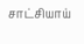சாட்சியாய்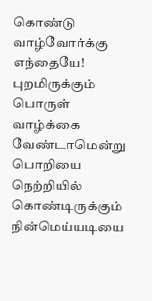கொண்டு வாழ்வோர்க்கு
எந்தையே!
புறமிருக்கும் பொருள் வாழ்க்கை வேண்டாமென்று
பொறியை நெற்றியில் கொண்டிருக்கும்
நின்மெய்யடியை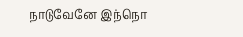நாடுவேனே இந்நொ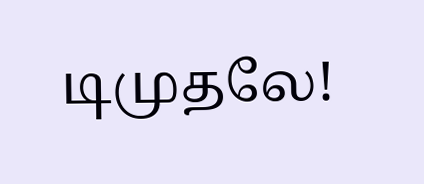டிமுதலே!